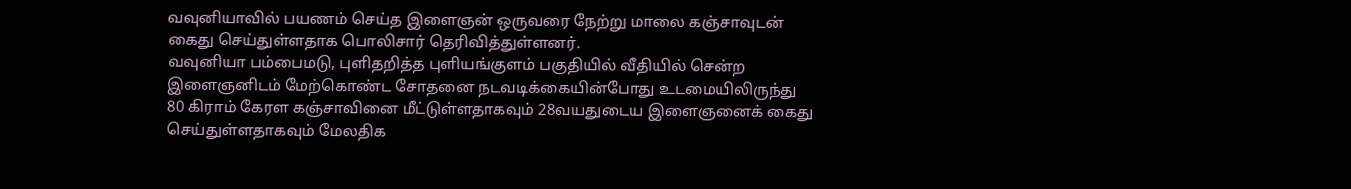வவுனியாவில் பயணம் செய்த இளைஞன் ஒருவரை நேற்று மாலை கஞ்சாவுடன் கைது செய்துள்ளதாக பொலிசார் தெரிவித்துள்ளனர்.
வவுனியா பம்பைமடு, புளிதறித்த புளியங்குளம் பகுதியில் வீதியில் சென்ற இளைஞனிடம் மேற்கொண்ட சோதனை நடவடிக்கையின்போது உடமையிலிருந்து 80 கிராம் கேரள கஞ்சாவினை மீட்டுள்ளதாகவும் 28வயதுடைய இளைஞனைக் கைது செய்துள்ளதாகவும் மேலதிக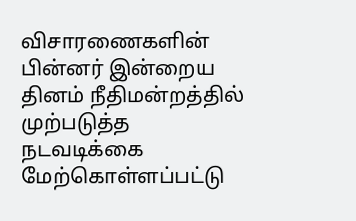விசாரணைகளின் பின்னர் இன்றைய தினம் நீதிமன்றத்தில் முற்படுத்த நடவடிக்கை மேற்கொள்ளப்பட்டு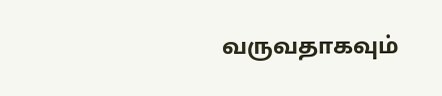வருவதாகவும்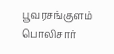பூவரசங்குளம் பொலிசார்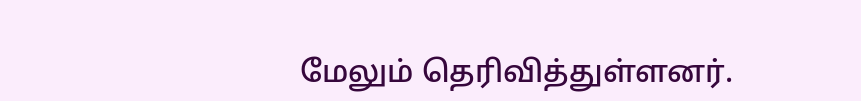மேலும் தெரிவித்துள்ளனர்.